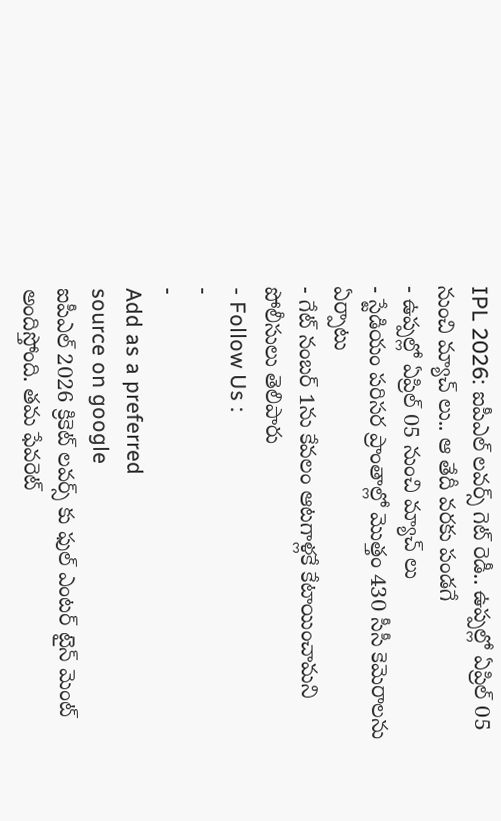IPL 2026: ఐపీఎల్ లవర్స్ గెట్ రెడీ.. ఉప్పల్లో ఏప్రిల్ 05 నుంచి మ్యాచ్ లు.. ఆ తేదీ వరకు పండగే
- ఉప్పల్లో ఏప్రిల్ 05 నుంచి మ్యాచ్ లు
- స్టేడియం పరిసర ప్రాంతాల్లో మొత్తం 430 సీసీ కెమెరాలను ఏర్పాటు
- గేట్ నంబర్ 1ను కేవలం ఆటగాళ్లకే కేటాయించామని పోలీసులు తెలిపారు
- Follow Us :
-
-
Add as a preferred
source on google
ఐపీఎల్ 2026 క్రికెట్ లవర్స్ కు ఫుల్ ఎంటర్ టైన్ మెంట్ అందిస్తోంది. తమ ఫేవరెట్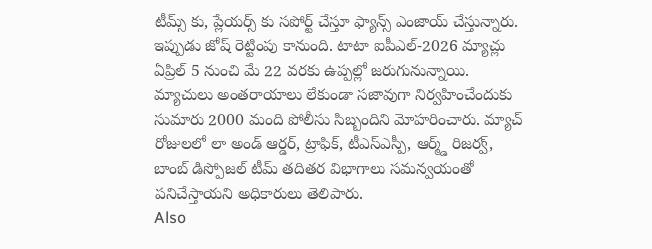టీమ్స్ కు, ప్లేయర్స్ కు సపోర్ట్ చేస్తూ ఫ్యాన్స్ ఎంజాయ్ చేస్తున్నారు. ఇప్పుడు జోష్ రెట్టింపు కానుంది. టాటా ఐపీఎల్-2026 మ్యాచ్లు ఏప్రిల్ 5 నుంచి మే 22 వరకు ఉప్పల్లో జరుగునున్నాయి. మ్యాచులు అంతరాయాలు లేకుండా సజావుగా నిర్వహించేందుకు సుమారు 2000 మంది పోలీసు సిబ్బందిని మోహరించారు. మ్యాచ్ రోజులలో లా అండ్ ఆర్డర్, ట్రాఫిక్, టీఎస్ఎస్పీ, ఆర్మ్డ్ రిజర్వ్, బాంబ్ డిస్పోజల్ టీమ్ తదితర విభాగాలు సమన్వయంతో పనిచేస్తాయని అధికారులు తెలిపారు.
Also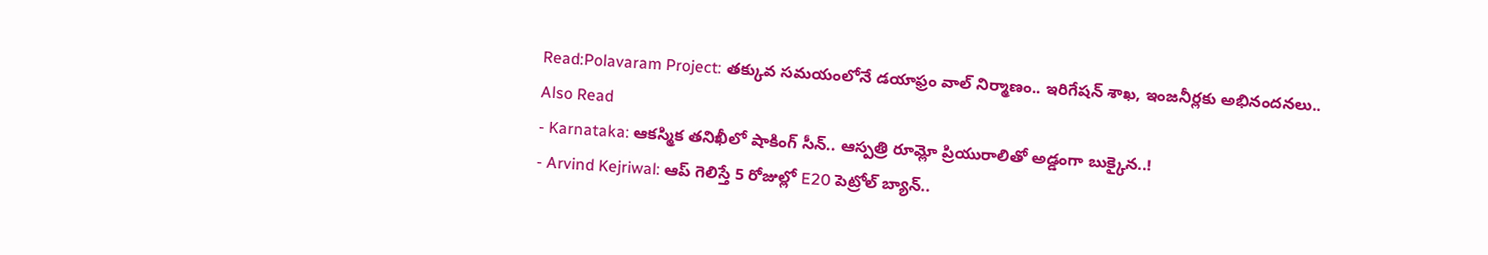Read:Polavaram Project: తక్కువ సమయంలోనే డయాఫ్రం వాల్ నిర్మాణం.. ఇరిగేషన్ శాఖ, ఇంజనీర్లకు అభినందనలు..
Also Read
- Karnataka: ఆకస్మిక తనిఖీలో షాకింగ్ సీన్.. ఆస్పత్రి రూమ్లో ప్రియురాలితో అడ్డంగా బుక్కైన..!
- Arvind Kejriwal: ఆప్ గెలిస్తే 5 రోజుల్లో E20 పెట్రోల్ బ్యాన్..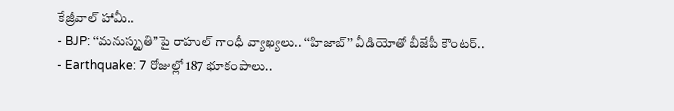కేజ్రీవాల్ హామీ..
- BJP: ‘‘మనుస్మృతి’’పై రాహుల్ గాంధీ వ్యాఖ్యలు.. ‘‘హిజాబ్’’ వీడియోతో బీజేపీ కౌంటర్..
- Earthquake: 7 రోజుల్లో 187 భూకంపాలు..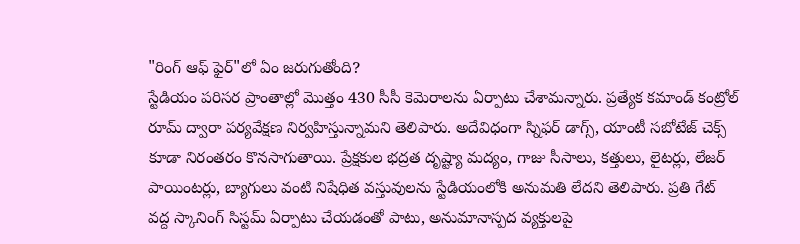"రింగ్ ఆఫ్ ఫైర్"లో ఏం జరుగుతోంది?
స్టేడియం పరిసర ప్రాంతాల్లో మొత్తం 430 సీసీ కెమెరాలను ఏర్పాటు చేశామన్నారు. ప్రత్యేక కమాండ్ కంట్రోల్ రూమ్ ద్వారా పర్యవేక్షణ నిర్వహిస్తున్నామని తెలిపారు. అదేవిధంగా స్నిఫర్ డాగ్స్, యాంటీ సబోటేజ్ చెక్స్ కూడా నిరంతరం కొనసాగుతాయి. ప్రేక్షకుల భద్రత దృష్ట్యా మద్యం, గాజు సీసాలు, కత్తులు, లైటర్లు, లేజర్ పాయింటర్లు, బ్యాగులు వంటి నిషేధిత వస్తువులను స్టేడియంలోకి అనుమతి లేదని తెలిపారు. ప్రతి గేట్ వద్ద స్కానింగ్ సిస్టమ్ ఏర్పాటు చేయడంతో పాటు, అనుమానాస్పద వ్యక్తులపై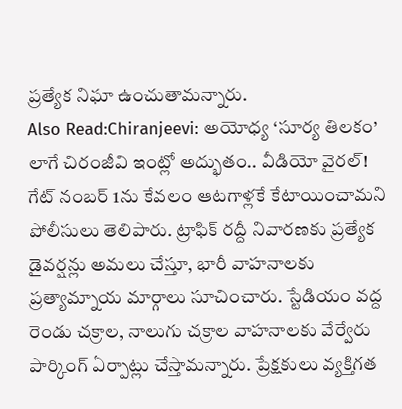ప్రత్యేక నిఘా ఉంచుతామన్నారు.
Also Read:Chiranjeevi: అయోధ్య ‘సూర్య తిలకం’ లాగే చిరంజీవి ఇంట్లో అద్భుతం.. వీడియో వైరల్!
గేట్ నంబర్ 1ను కేవలం ఆటగాళ్లకే కేటాయించామని పోలీసులు తెలిపారు. ట్రాఫిక్ రద్దీ నివారణకు ప్రత్యేక డైవర్షన్లు అమలు చేస్తూ, భారీ వాహనాలకు ప్రత్యామ్నాయ మార్గాలు సూచించారు. స్టేడియం వద్ద రెండు చక్రాల, నాలుగు చక్రాల వాహనాలకు వేర్వేరు పార్కింగ్ ఏర్పాట్లు చేస్తామన్నారు. ప్రేక్షకులు వ్యక్తిగత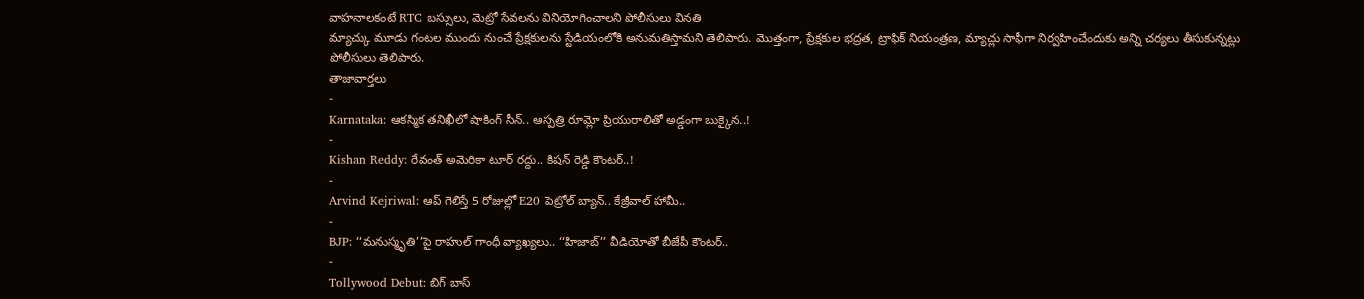వాహనాలకంటే RTC బస్సులు, మెట్రో సేవలను వినియోగించాలని పోలీసులు వినతి
మ్యాచ్కు మూడు గంటల ముందు నుంచే ప్రేక్షకులను స్టేడియంలోకి అనుమతిస్తామని తెలిపారు. మొత్తంగా, ప్రేక్షకుల భద్రత, ట్రాఫిక్ నియంత్రణ, మ్యాచ్లు సాఫీగా నిర్వహించేందుకు అన్ని చర్యలు తీసుకున్నట్లు పోలీసులు తెలిపారు.
తాజావార్తలు
-
Karnataka: ఆకస్మిక తనిఖీలో షాకింగ్ సీన్.. ఆస్పత్రి రూమ్లో ప్రియురాలితో అడ్డంగా బుక్కైన..!
-
Kishan Reddy: రేవంత్ అమెరికా టూర్ రద్దు.. కిషన్ రెడ్డి కౌంటర్..!
-
Arvind Kejriwal: ఆప్ గెలిస్తే 5 రోజుల్లో E20 పెట్రోల్ బ్యాన్.. కేజ్రీవాల్ హామీ..
-
BJP: ‘‘మనుస్మృతి’’పై రాహుల్ గాంధీ వ్యాఖ్యలు.. ‘‘హిజాబ్’’ వీడియోతో బీజేపీ కౌంటర్..
-
Tollywood Debut: బిగ్ బాస్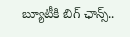బ్యూటీకి బిగ్ ఛాన్స్..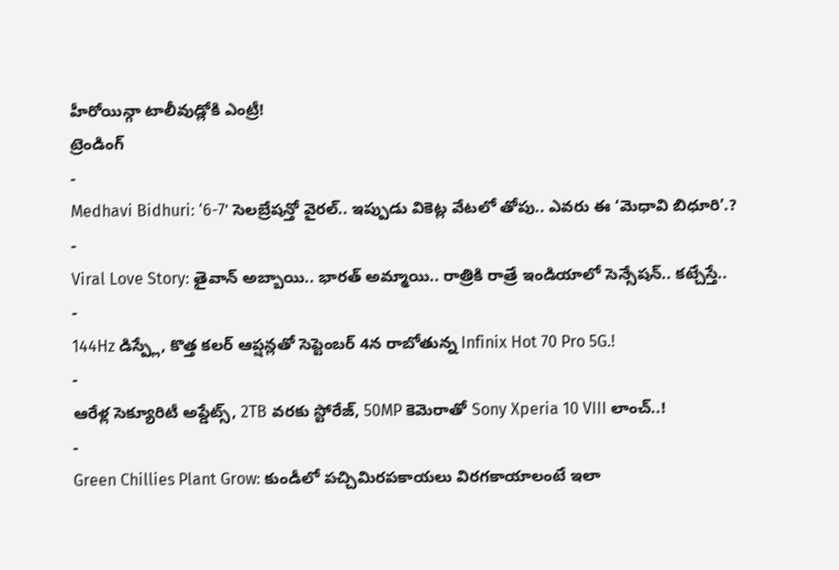హీరోయిన్గా టాలీవుడ్లోకి ఎంట్రీ!
ట్రెండింగ్
-
Medhavi Bidhuri: ‘6-7’ సెలబ్రేషన్తో వైరల్.. ఇప్పుడు వికెట్ల వేటలో తోపు.. ఎవరు ఈ ‘మెధావి బిధూరి’.?
-
Viral Love Story: తైవాన్ అబ్బాయి.. భారత్ అమ్మాయి.. రాత్రికి రాత్రే ఇండియాలో సెన్సేషన్.. కట్చేస్తే..
-
144Hz డిస్ప్లే, కొత్త కలర్ ఆప్షన్లతో సెప్టెంబర్ 4న రాబోతున్న Infinix Hot 70 Pro 5G.!
-
ఆరేళ్ల సెక్యూరిటీ అప్డేట్స్, 2TB వరకు స్టోరేజ్, 50MP కెమెరాతో Sony Xperia 10 VIII లాంచ్..!
-
Green Chillies Plant Grow: కుండీలో పచ్చిమిరపకాయలు విరగకాయాలంటే ఇలా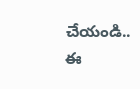చేయండి.. ఈ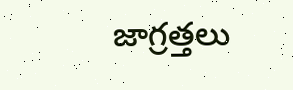జాగ్రత్తలు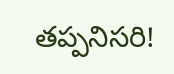తప్పనిసరి!